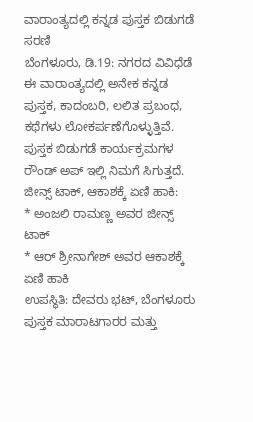ವಾರಾಂತ್ಯದಲ್ಲಿ ಕನ್ನಡ ಪುಸ್ತಕ ಬಿಡುಗಡೆ ಸರಣಿ
ಬೆಂಗಳೂರು, ಡಿ.19: ನಗರದ ವಿವಿಧೆಡೆ ಈ ವಾರಾಂತ್ಯದಲ್ಲಿ ಅನೇಕ ಕನ್ನಡ ಪುಸ್ತಕ, ಕಾದಂಬರಿ, ಲಲಿತ ಪ್ರಬಂಧ, ಕಥೆಗಳು ಲೋಕರ್ಪಣೆಗೊಳ್ಳುತ್ತಿವೆ. ಪುಸ್ತಕ ಬಿಡುಗಡೆ ಕಾರ್ಯಕ್ರಮಗಳ ರೌಂಡ್ ಅಪ್ ಇಲ್ಲಿ ನಿಮಗೆ ಸಿಗುತ್ತದೆ.
ಜೀನ್ಸ್ ಟಾಕ್, ಆಕಾಶಕ್ಕೆ ಏಣಿ ಹಾಕಿ:
* ಅಂಜಲಿ ರಾಮಣ್ಣ ಅವರ ಜೀನ್ಸ್ ಟಾಕ್
* ಆರ್ ಶ್ರೀನಾಗೇಶ್ ಅವರ ಆಕಾಶಕ್ಕೆ ಏಣಿ ಹಾಕಿ
ಉಪಸ್ಥಿತಿ: ದೇವರು ಭಟ್, ಬೆಂಗಳೂರು ಪುಸ್ತಕ ಮಾರಾಟಗಾರರ ಮತ್ತು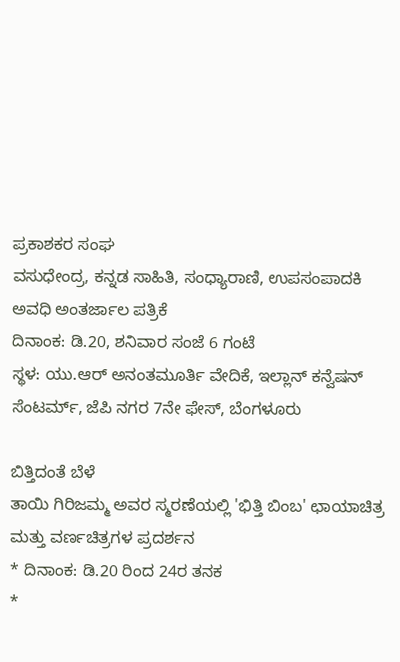ಪ್ರಕಾಶಕರ ಸಂಘ
ವಸುಧೇಂದ್ರ, ಕನ್ನಡ ಸಾಹಿತಿ, ಸಂಧ್ಯಾರಾಣಿ, ಉಪಸಂಪಾದಕಿ ಅವಧಿ ಅಂತರ್ಜಾಲ ಪತ್ರಿಕೆ
ದಿನಾಂಕ: ಡಿ.20, ಶನಿವಾರ ಸಂಜೆ 6 ಗಂಟೆ
ಸ್ಥಳ: ಯು.ಆರ್ ಅನಂತಮೂರ್ತಿ ವೇದಿಕೆ, ಇಲ್ಲಾನ್ ಕನ್ವೆಷನ್ ಸೆಂಟರ್ಮ್, ಜೆಪಿ ನಗರ 7ನೇ ಫೇಸ್, ಬೆಂಗಳೂರು

ಬಿತ್ತಿದಂತೆ ಬೆಳೆ
ತಾಯಿ ಗಿರಿಜಮ್ಮ ಅವರ ಸ್ಮರಣೆಯಲ್ಲಿ 'ಭಿತ್ತಿ ಬಿಂಬ' ಛಾಯಾಚಿತ್ರ ಮತ್ತು ವರ್ಣಚಿತ್ರಗಳ ಪ್ರದರ್ಶನ
* ದಿನಾಂಕ: ಡಿ.20 ರಿಂದ 24ರ ತನಕ
*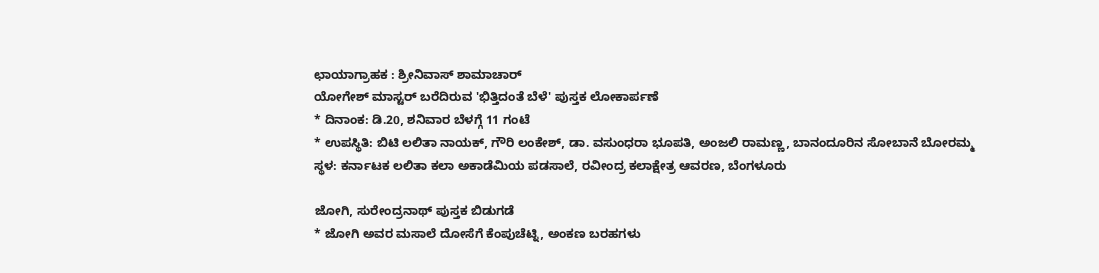ಛಾಯಾಗ್ರಾಹಕ : ಶ್ರೀನಿವಾಸ್ ಶಾಮಾಚಾರ್
ಯೋಗೇಶ್ ಮಾಸ್ಟರ್ ಬರೆದಿರುವ 'ಭಿತ್ತಿದಂತೆ ಬೆಳೆ' ಪುಸ್ತಕ ಲೋಕಾರ್ಪಣೆ
* ದಿನಾಂಕ: ಡಿ.20, ಶನಿವಾರ ಬೆಳಗ್ಗೆ 11 ಗಂಟೆ
* ಉಪಸ್ಥಿತಿ: ಬಿಟಿ ಲಲಿತಾ ನಾಯಕ್, ಗೌರಿ ಲಂಕೇಶ್, ಡಾ. ವಸುಂಧರಾ ಭೂಪತಿ, ಅಂಜಲಿ ರಾಮಣ್ಣ, ಬಾನಂದೂರಿನ ಸೋಬಾನೆ ಬೋರಮ್ಮ
ಸ್ಥಳ: ಕರ್ನಾಟಕ ಲಲಿತಾ ಕಲಾ ಅಕಾಡೆಮಿಯ ಪಡಸಾಲೆ, ರವೀಂದ್ರ ಕಲಾಕ್ಷೇತ್ರ ಆವರಣ, ಬೆಂಗಳೂರು

ಜೋಗಿ, ಸುರೇಂದ್ರನಾಥ್ ಪುಸ್ತಕ ಬಿಡುಗಡೆ
* ಜೋಗಿ ಅವರ ಮಸಾಲೆ ದೋಸೆಗೆ ಕೆಂಪುಚೆಟ್ನಿ, ಅಂಕಣ ಬರಹಗಳು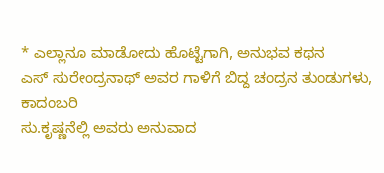* ಎಲ್ಲಾನೂ ಮಾಡೋದು ಹೊಟ್ಟೆಗಾಗಿ, ಅನುಭವ ಕಥನ
ಎಸ್ ಸುರೇಂದ್ರನಾಥ್ ಅವರ ಗಾಳಿಗೆ ಬಿದ್ದ ಚಂದ್ರನ ತುಂಡುಗಳು, ಕಾದಂಬರಿ
ಸು.ಕೃಷ್ಣನೆಲ್ಲಿ ಅವರು ಅನುವಾದ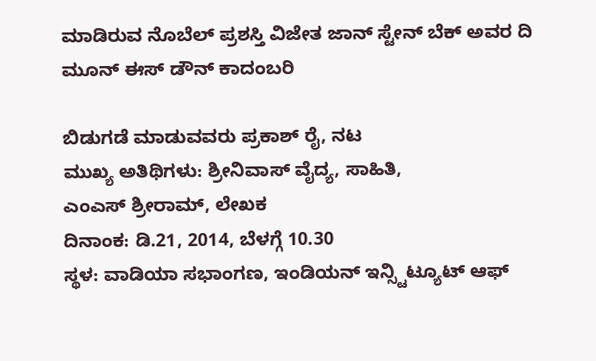ಮಾಡಿರುವ ನೊಬೆಲ್ ಪ್ರಶಸ್ತಿ ವಿಜೇತ ಜಾನ್ ಸ್ಟೇನ್ ಬೆಕ್ ಅವರ ದಿ ಮೂನ್ ಈಸ್ ಡೌನ್ ಕಾದಂಬರಿ

ಬಿಡುಗಡೆ ಮಾಡುವವರು ಪ್ರಕಾಶ್ ರೈ, ನಟ
ಮುಖ್ಯ ಅತಿಥಿಗಳು: ಶ್ರೀನಿವಾಸ್ ವೈದ್ಯ, ಸಾಹಿತಿ,
ಎಂಎಸ್ ಶ್ರೀರಾಮ್, ಲೇಖಕ
ದಿನಾಂಕ: ಡಿ.21, 2014, ಬೆಳಗ್ಗೆ 10.30
ಸ್ಥಳ: ವಾಡಿಯಾ ಸಭಾಂಗಣ, ಇಂಡಿಯನ್ ಇನ್ಸ್ಟಿಟ್ಯೂಟ್ ಆಫ್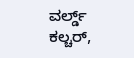ವರ್ಲ್ಡ್ ಕಲ್ಚರ್,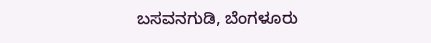ಬಸವನಗುಡಿ, ಬೆಂಗಳೂರು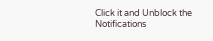Click it and Unblock the Notifications